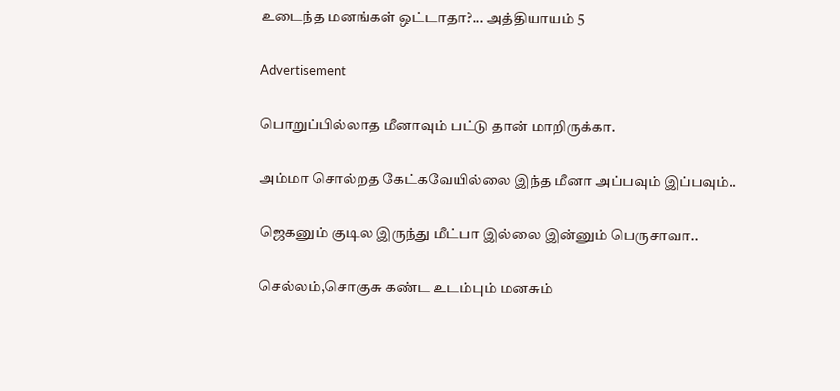உடைந்த மனங்கள் ஒட்டாதா?... அத்தியாயம் 5

Advertisement

பொறுப்பில்லாத மீனாவும் பட்டு தான் மாறிருக்கா.

அம்மா சொல்றத கேட்கவேயில்லை இந்த மீனா அப்பவும் இப்பவும்..

ஜெகனும் குடில இருந்து மீட்பா இல்லை இன்னும் பெருசாவா..

செல்லம்,சொகுசு கண்ட உடம்பும் மனசும்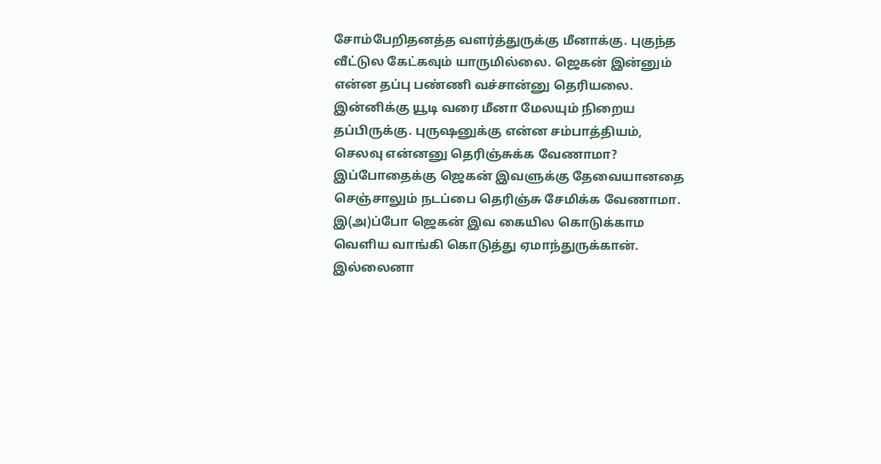சோம்பேறிதனத்த வளர்த்துருக்கு மீனாக்கு. புகுந்த வீட்டுல கேட்கவும் யாருமில்லை. ஜெகன் இன்னும் என்ன தப்பு பண்ணி வச்சான்னு தெரியலை. இன்னிக்கு யூடி வரை மீனா மேலயும் நிறைய தப்பிருக்கு. புருஷனுக்கு என்ன சம்பாத்தியம், செலவு என்னனு தெரிஞ்சுக்க வேணாமா? இப்போதைக்கு ஜெகன் இவளுக்கு தேவையானதை செஞ்சாலும் நடப்பை தெரிஞ்சு சேமிக்க வேணாமா. இ(அ)ப்போ ஜெகன் இவ கையில கொடுக்காம வெளிய வாங்கி கொடுத்து ஏமாந்துருக்கான். இல்லைனா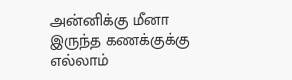அன்னிக்கு மீனா இருந்த கணக்குக்கு எல்லாம்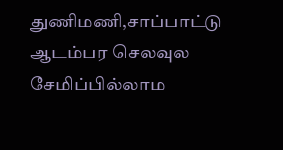துணிமணி,சாப்பாட்டு ஆடம்பர செலவுல சேமிப்பில்லாம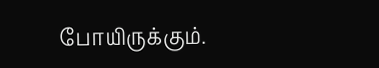போயிருக்கும்.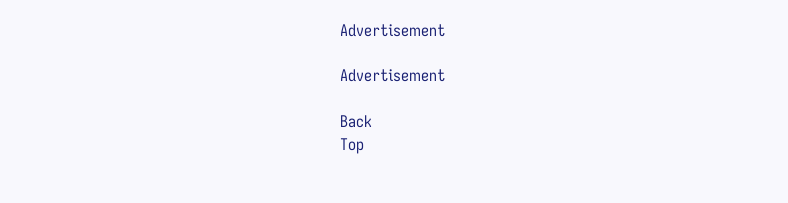Advertisement

Advertisement

Back
Top